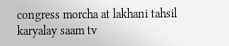congress morcha at lakhani tahsil karyalay saam tv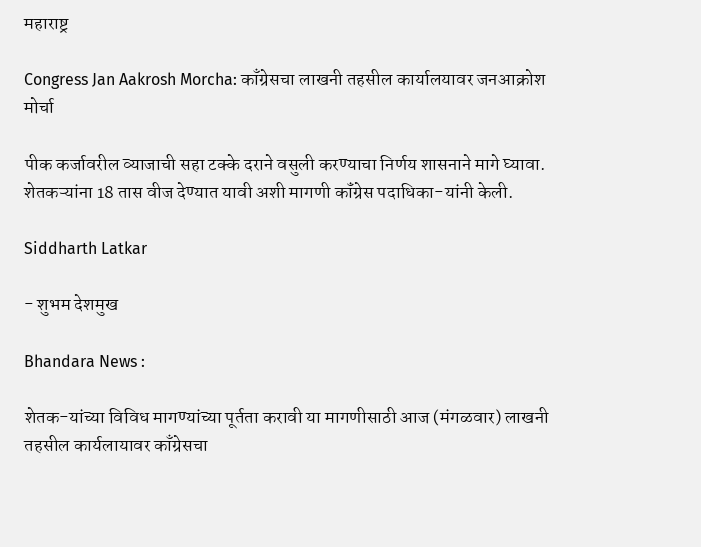महाराष्ट्र

Congress Jan Aakrosh Morcha: काँग्रेसचा लाखनी तहसील कार्यालयावर जनआक्रोश मोर्चा

पीक कर्जावरील व्याजाची सहा टक्के दराने वसुली करण्याचा निर्णय शासनाने मागे घ्यावा. शेतकऱ्यांना 18 तास वीज देण्यात यावी अशी मागणी कॉंग्रेस पदाधिका-यांनी केली.

Siddharth Latkar

- शुभम देशमुख

Bhandara News :

शेतक-यांच्या विविध मागण्यांच्या पूर्तता करावी या मागणीसाठी आज (मंगळवार) लाखनी तहसील कार्यलायावर काँग्रेसचा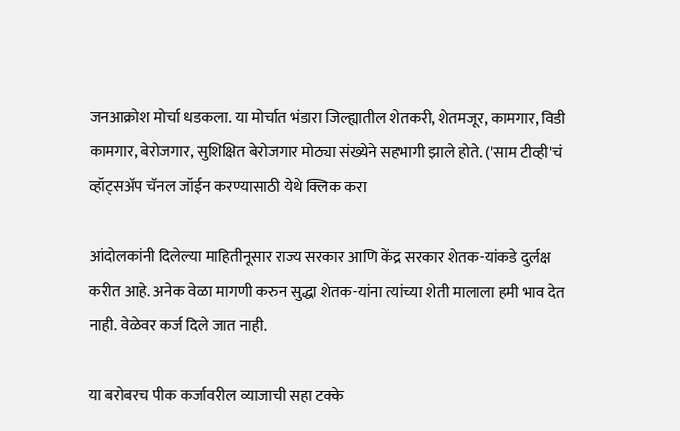जनआक्रोश मोर्चा धडकला. या मोर्चात भंडारा जिल्ह्यातील शेतकरी, शेतमजूर, कामगार, विडी कामगार, बेरोजगार, सुशिक्षित बेरोजगार मोठ्या संख्येने सहभागी झाले होते. ('साम टीव्ही'चं व्हॉट्सअ‍ॅप चॅनल जॉईन करण्यासाठी येथे क्लिक करा

आंदोलकांनी दिलेल्या माहितीनूसार राज्य सरकार आणि केंद्र सरकार शेतक-यांकडे दुर्लक्ष करीत आहे. अनेक वेळा मागणी करुन सुद्धा शेतक-यांना त्यांच्या शेती मालाला हमी भाव देत नाही. वेळेवर कर्ज दिले जात नाही.

या बरोबरच पीक कर्जावरील व्याजाची सहा टक्के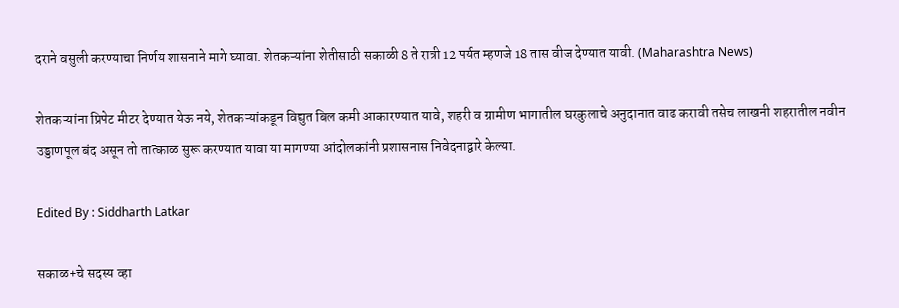दराने वसुली करण्याचा निर्णय शासनाने मागे घ्यावा. शेतकऱ्यांना शेतीसाठी सकाळी 8 ते रात्री 12 पर्यत म्हणजे 18 तास वीज देण्यात यावी. (Maharashtra News)

शेतकऱ्यांना प्रिपेट मीटर देण्यात येऊ नये, शेतकऱ्यांकडून विद्युत बिल कमी आकारण्यात यावे, शहरी व ग्रामीण भागातील घरकुलाचे अनुदानात वाढ करावी तसेच लाखनी शहरातील नवीन उड्डाणपूल बंद असून तो तात्काळ सुरू करण्यात यावा या मागण्या आंदोलकांनी प्रशासनास निवेदनाद्वारे केल्या.

Edited By : Siddharth Latkar

सकाळ+चे सदस्य व्हा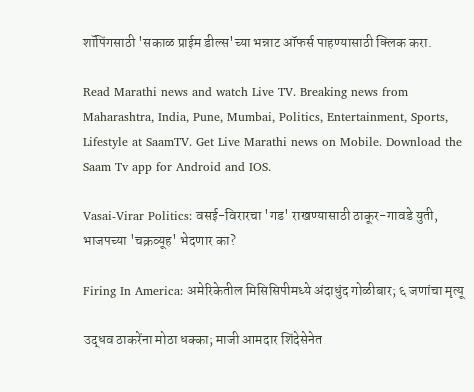शॉपिंगसाठी 'सकाळ प्राईम डील्स'च्या भन्नाट ऑफर्स पाहण्यासाठी क्लिक करा.

Read Marathi news and watch Live TV. Breaking news from Maharashtra, India, Pune, Mumbai, Politics, Entertainment, Sports, Lifestyle at SaamTV. Get Live Marathi news on Mobile. Download the Saam Tv app for Android and IOS.

Vasai-Virar Politics: वसई-विरारचा 'गड' राखण्यासाठी ठाकूर-गावडे युती, भाजपच्या 'चक्रव्यूह' भेदणार का?

Firing In America: अमेरिकेतील मिसिसिपीमध्ये अंदाधुंद गोळीबार; ६ जणांचा मृत्यू

उद्धव ठाकरेंना मोठा धक्का; माजी आमदार शिंदेसेनेत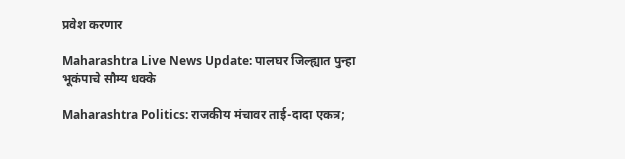प्रवेश करणार

Maharashtra Live News Update: पालघर जिल्ह्यात पुन्हा भूकंपाचे सौम्य धक्के

Maharashtra Politics: राजकीय मंचावर ताई-दादा एकत्र;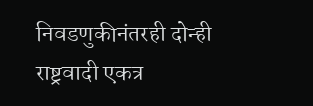निवडणुकीनंतरही दोन्ही राष्ट्रवादी एकत्र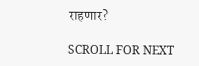राहणार?

SCROLL FOR NEXT